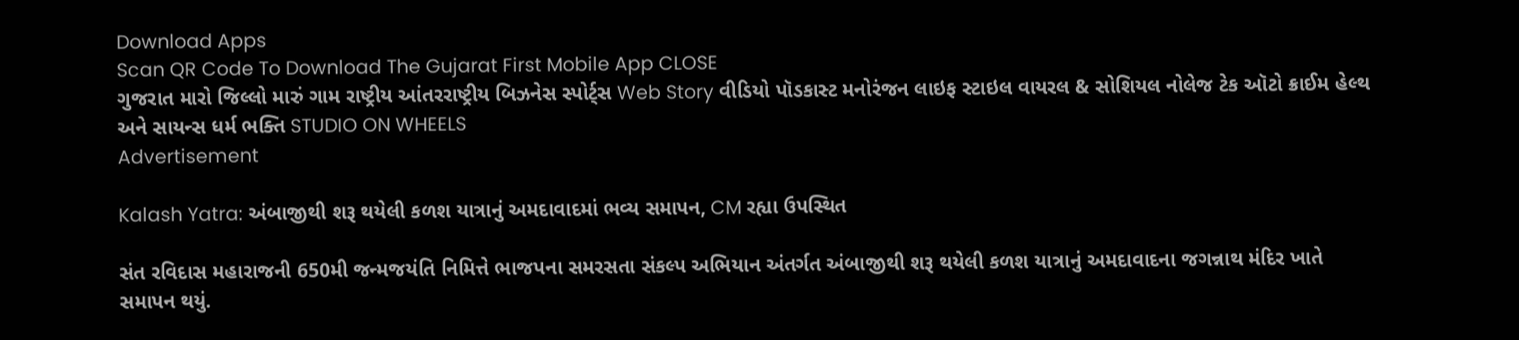Download Apps
Scan QR Code To Download The Gujarat First Mobile App CLOSE
ગુજરાત મારો જિલ્લો મારું ગામ રાષ્ટ્રીય આંતરરાષ્ટ્રીય બિઝનેસ સ્પોર્ટ્સ Web Story વીડિયો પૉડકાસ્ટ મનોરંજન લાઇફ સ્ટાઇલ વાયરલ & સોશિયલ નોલેજ ટેક ઑટો ક્રાઈમ હેલ્થ અને સાયન્સ ધર્મ ભક્તિ STUDIO ON WHEELS
Advertisement

Kalash Yatra: અંબાજીથી શરૂ થયેલી કળશ યાત્રાનું અમદાવાદમાં ભવ્ય સમાપન, CM રહ્યા ઉપસ્થિત

સંત રવિદાસ મહારાજની 650મી જન્મજયંતિ નિમિત્તે ભાજપના સમરસતા સંકલ્પ અભિયાન અંતર્ગત અંબાજીથી શરૂ થયેલી કળશ યાત્રાનું અમદાવાદના જગન્નાથ મંદિર ખાતે સમાપન થયું.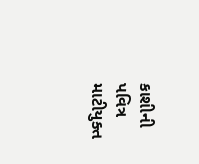કાશીની પવિત્ર માટીયુક્ત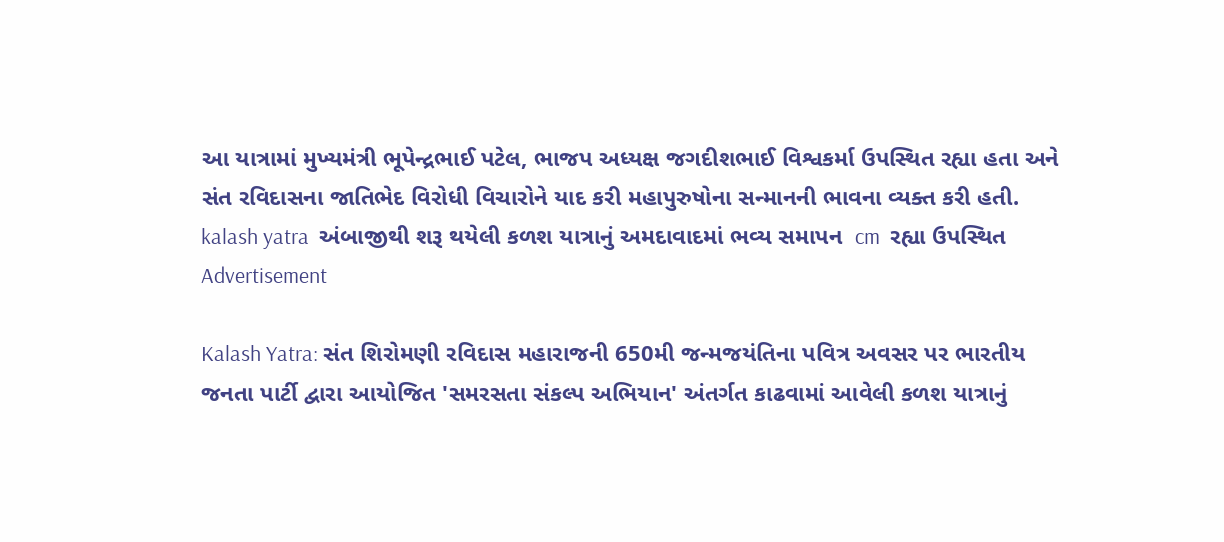આ યાત્રામાં મુખ્યમંત્રી ભૂપેન્દ્રભાઈ પટેલ, ભાજપ અધ્યક્ષ જગદીશભાઈ વિશ્વકર્મા ઉપસ્થિત રહ્યા હતા અને સંત રવિદાસના જાતિભેદ વિરોધી વિચારોને યાદ કરી મહાપુરુષોના સન્માનની ભાવના વ્યક્ત કરી હતી.
kalash yatra  અંબાજીથી શરૂ થયેલી કળશ યાત્રાનું અમદાવાદમાં ભવ્ય સમાપન  cm  રહ્યા ઉપસ્થિત
Advertisement

Kalash Yatra: સંત શિરોમણી રવિદાસ મહારાજની 650મી જન્મજયંતિના પવિત્ર અવસર પર ભારતીય જનતા પાર્ટી દ્વારા આયોજિત 'સમરસતા સંકલ્પ અભિયાન' અંતર્ગત કાઢવામાં આવેલી કળશ યાત્રાનું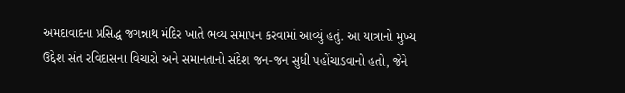અમદાવાદના પ્રસિદ્ધ જગન્નાથ મંદિર ખાતે ભવ્ય સમાપન કરવામાં આવ્યું હતું. આ યાત્રાનો મુખ્ય ઉદ્દેશ સંત રવિદાસના વિચારો અને સમાનતાનો સંદેશ જન-જન સુધી પહોંચાડવાનો હતો, જેને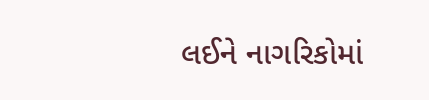લઈને નાગરિકોમાં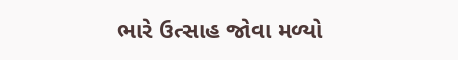ભારે ઉત્સાહ જોવા મળ્યો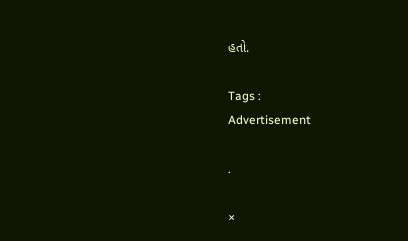હતો.

Tags :
Advertisement

.

×